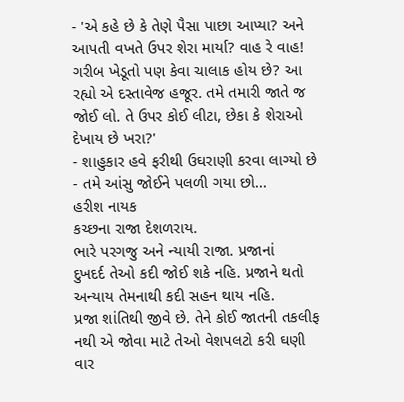- 'એ કહે છે કે તેણે પૈસા પાછા આપ્યા? અને આપતી વખતે ઉપર શેરા માર્યા? વાહ રે વાહ! ગરીબ ખેડૂતો પણ કેવા ચાલાક હોય છે? આ રહ્યો એ દસ્તાવેજ હજૂર. તમે તમારી જાતે જ જોઈ લો. તે ઉપર કોઈ લીટા, છેકા કે શેરાઓ દેખાય છે ખરા?'
- શાહુકાર હવે ફરીથી ઉઘરાણી કરવા લાગ્યો છે
- તમે આંસુ જોઈને પલળી ગયા છો...
હરીશ નાયક
કચ્છના રાજા દેશળરાય.
ભારે પરગજુ અને ન્યાયી રાજા. પ્રજાનાં
દુખદર્દ તેઓ કદી જોઈ શકે નહિ. પ્રજાને થતો અન્યાય તેમનાથી કદી સહન થાય નહિ.
પ્રજા શાંતિથી જીવે છે. તેને કોઈ જાતની તકલીફ નથી એ જોવા માટે તેઓ વેશપલટો કરી ઘણી વાર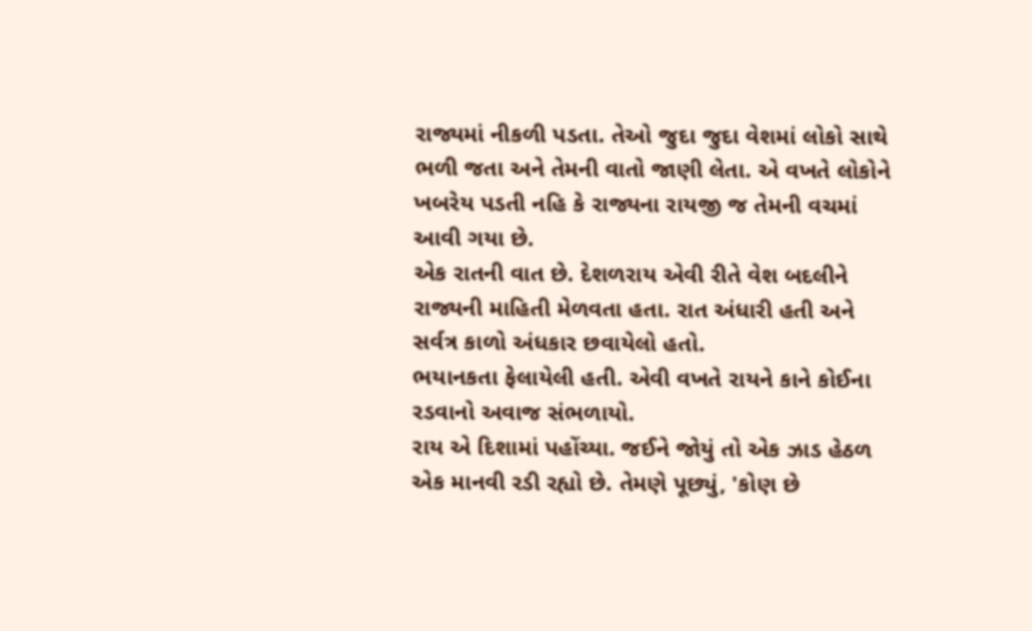રાજ્યમાં નીકળી પડતા. તેઓ જુદા જુદા વેશમાં લોકો સાથે ભળી જતા અને તેમની વાતો જાણી લેતા. એ વખતે લોકોને ખબરેય પડતી નહિ કે રાજ્યના રાયજી જ તેમની વચમાં આવી ગયા છે.
એક રાતની વાત છે. દેશળરાય એવી રીતે વેશ બદલીને રાજ્યની માહિતી મેળવતા હતા. રાત અંધારી હતી અને સર્વત્ર કાળો અંધકાર છવાયેલો હતો.
ભયાનકતા ફેલાયેલી હતી. એવી વખતે રાયને કાને કોઈના રડવાનો અવાજ સંભળાયો.
રાય એ દિશામાં પહોંચ્યા. જઈને જોયું તો એક ઝાડ હેઠળ એક માનવી રડી રહ્યો છે. તેમણે પૂછ્યું, 'કોણ છે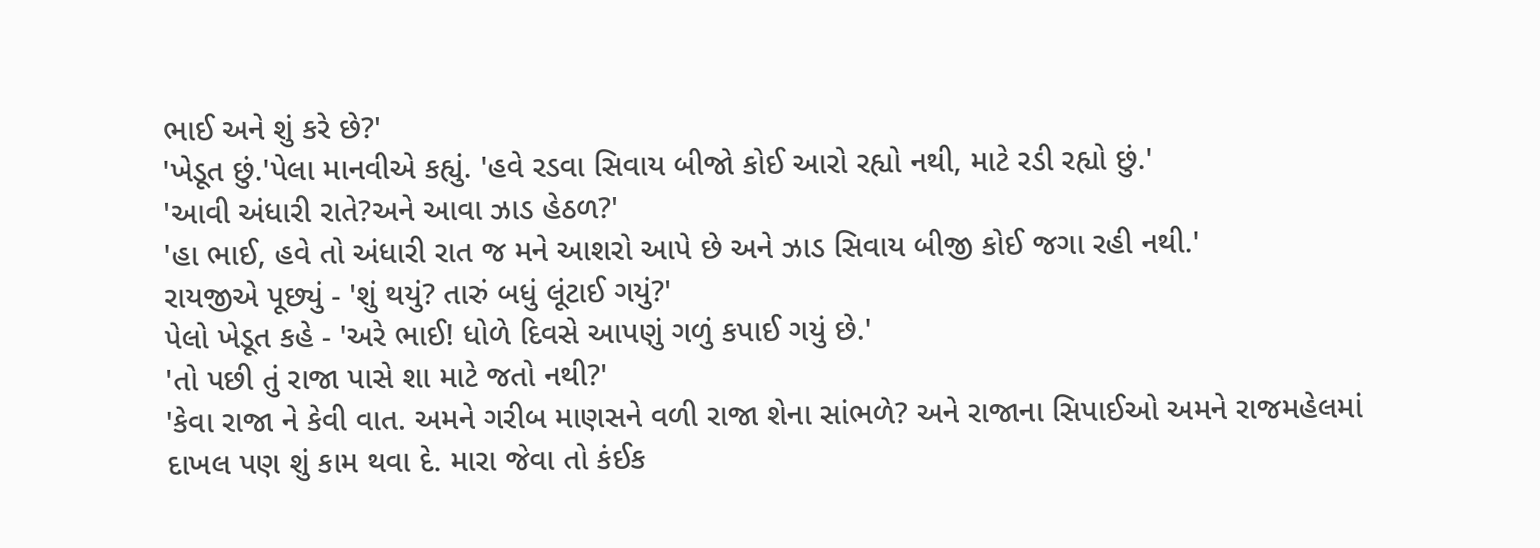ભાઈ અને શું કરે છે?'
'ખેડૂત છું.'પેલા માનવીએ કહ્યું. 'હવે રડવા સિવાય બીજો કોઈ આરો રહ્યો નથી, માટે રડી રહ્યો છું.'
'આવી અંધારી રાતે?અને આવા ઝાડ હેઠળ?'
'હા ભાઈ, હવે તો અંધારી રાત જ મને આશરો આપે છે અને ઝાડ સિવાય બીજી કોઈ જગા રહી નથી.'
રાયજીએ પૂછ્યું - 'શું થયું? તારું બધું લૂંટાઈ ગયું?'
પેલો ખેડૂત કહે - 'અરે ભાઈ! ધોળે દિવસે આપણું ગળું કપાઈ ગયું છે.'
'તો પછી તું રાજા પાસે શા માટે જતો નથી?'
'કેવા રાજા ને કેવી વાત. અમને ગરીબ માણસને વળી રાજા શેના સાંભળે? અને રાજાના સિપાઈઓ અમને રાજમહેલમાં દાખલ પણ શું કામ થવા દે. મારા જેવા તો કંઈક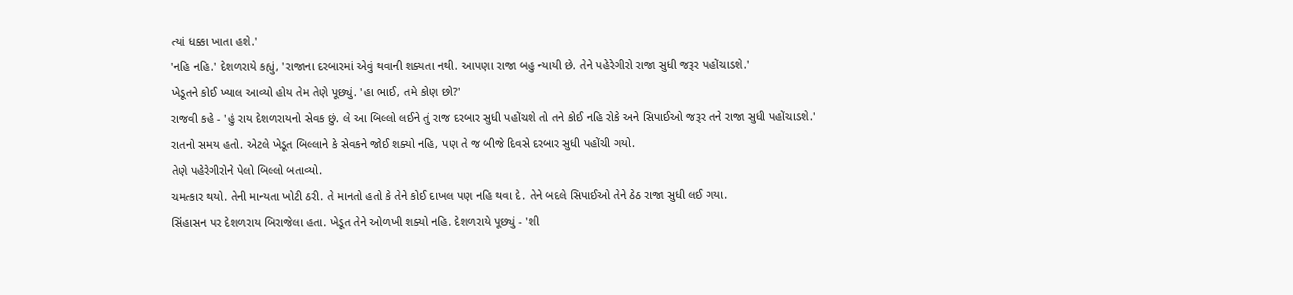ત્યાં ધક્કા ખાતા હશે.'
'નહિ નહિ.' દેશળરાયે કહ્યું, 'રાજાના દરબારમાં એવું થવાની શક્યતા નથી. આપણા રાજા બહુ ન્યાયી છે. તેને પહેરેગીરો રાજા સુધી જરૂર પહોંચાડશે.'
ખેડૂતને કોઈ ખ્યાલ આવ્યો હોય તેમ તેણે પૂછ્યું. 'હા ભાઈ, તમે કોણ છો?'
રાજવી કહે - 'હું રાય દેશળરાયનો સેવક છું. લે આ બિલ્લો લઈને તું રાજ દરબાર સુધી પહોંચશે તો તને કોઈ નહિ રોકે અને સિપાઈઓ જરૂર તને રાજા સુધી પહોંચાડશે.'
રાતનો સમય હતો. એટલે ખેડૂત બિલ્લાને કે સેવકને જોઈ શક્યો નહિ, પણ તે જ બીજે દિવસે દરબાર સુધી પહોંચી ગયો.
તેણે પહેરેગીરોને પેલો બિલ્લો બતાવ્યો.
ચમત્કાર થયો. તેની માન્યતા ખોટી ઠરી. તે માનતો હતો કે તેને કોઈ દાખલ પણ નહિ થવા દે. તેને બદલે સિપાઈઓ તેને ઠેઠ રાજા સુધી લઈ ગયા.
સિંહાસન પર દેશળરાય બિરાજેલા હતા. ખેડૂત તેને ઓળખી શક્યો નહિ. દેશળરાયે પૂછ્યું - 'શી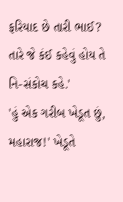ફરિયાદ છે તારી ભાઈ? તારે જે કંઈ કહેવું હોય તે નિ-સંકોચ કહે.'
'હું એક ગરીબ ખેડૂત છું, મહારાજ!' ખેડૂતે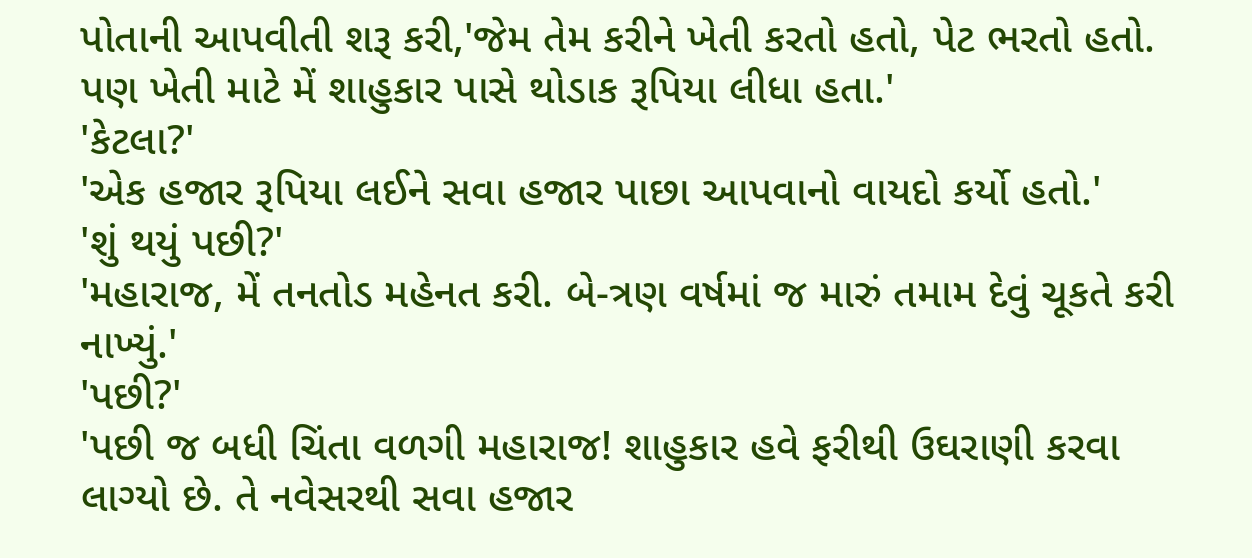પોતાની આપવીતી શરૂ કરી,'જેમ તેમ કરીને ખેતી કરતો હતો, પેટ ભરતો હતો. પણ ખેતી માટે મેં શાહુકાર પાસે થોડાક રૂપિયા લીધા હતા.'
'કેટલા?'
'એક હજાર રૂપિયા લઈને સવા હજાર પાછા આપવાનો વાયદો કર્યો હતો.'
'શું થયું પછી?'
'મહારાજ, મેં તનતોડ મહેનત કરી. બે-ત્રણ વર્ષમાં જ મારું તમામ દેવું ચૂકતે કરી નાખ્યું.'
'પછી?'
'પછી જ બધી ચિંતા વળગી મહારાજ! શાહુકાર હવે ફરીથી ઉઘરાણી કરવા લાગ્યો છે. તે નવેસરથી સવા હજાર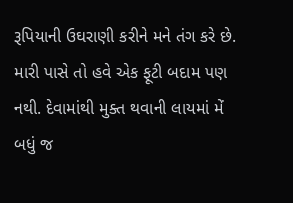રૂપિયાની ઉઘરાણી કરીને મને તંગ કરે છે. મારી પાસે તો હવે એક ફૂટી બદામ પણ નથી. દેવામાંથી મુક્ત થવાની લાયમાં મેં બધું જ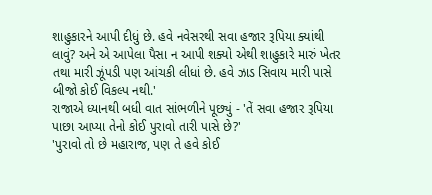શાહુકારને આપી દીધું છે. હવે નવેસરથી સવા હજાર રૂપિયા ક્યાંથી લાવું? અને એ આપેલા પૈસા ન આપી શક્યો એથી શાહુકારે મારું ખેતર તથા મારી ઝૂંપડી પણ આંચકી લીધાં છે. હવે ઝાડ સિવાય મારી પાસે બીજો કોઈ વિકલ્પ નથી.'
રાજાએ ધ્યાનથી બધી વાત સાંભળીને પૂછ્યું - 'તેં સવા હજાર રૂપિયા પાછા આપ્યા તેનો કોઈ પુરાવો તારી પાસે છે?'
'પુરાવો તો છે મહારાજ, પણ તે હવે કોઈ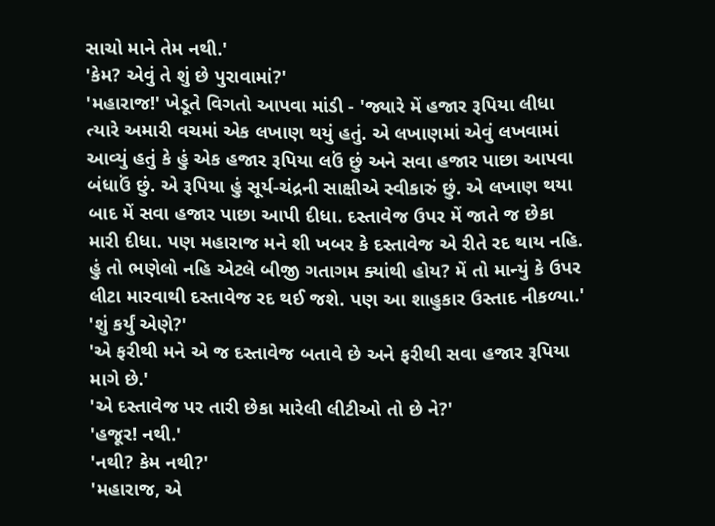સાચો માને તેમ નથી.'
'કેમ? એવું તે શું છે પુરાવામાં?'
'મહારાજ!' ખેડૂતે વિગતો આપવા માંડી - 'જ્યારે મેં હજાર રૂપિયા લીધા ત્યારે અમારી વચમાં એક લખાણ થયું હતું. એ લખાણમાં એવું લખવામાં આવ્યું હતું કે હું એક હજાર રૂપિયા લઉં છું અને સવા હજાર પાછા આપવા બંધાઉં છું. એ રૂપિયા હું સૂર્ય-ચંદ્રની સાક્ષીએ સ્વીકારું છું. એ લખાણ થયા બાદ મેં સવા હજાર પાછા આપી દીધા. દસ્તાવેજ ઉપર મેં જાતે જ છેકા મારી દીધા. પણ મહારાજ મને શી ખબર કે દસ્તાવેજ એ રીતે રદ થાય નહિ. હું તો ભણેલો નહિ એટલે બીજી ગતાગમ ક્યાંથી હોય? મેં તો માન્યું કે ઉપર લીટા મારવાથી દસ્તાવેજ રદ થઈ જશે. પણ આ શાહુકાર ઉસ્તાદ નીકળ્યા.'
'શું કર્યું એણે?'
'એ ફરીથી મને એ જ દસ્તાવેજ બતાવે છે અને ફરીથી સવા હજાર રૂપિયા માગે છે.'
'એ દસ્તાવેજ પર તારી છેકા મારેલી લીટીઓ તો છે ને?'
'હજૂર! નથી.'
'નથી? કેમ નથી?'
'મહારાજ, એ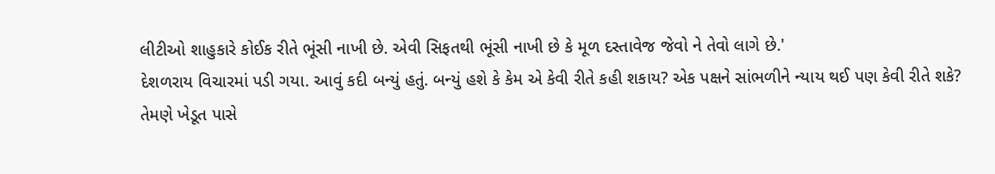લીટીઓ શાહુકારે કોઈક રીતે ભૂંસી નાખી છે. એવી સિફતથી ભૂંસી નાખી છે કે મૂળ દસ્તાવેજ જેવો ને તેવો લાગે છે.'
દેશળરાય વિચારમાં પડી ગયા. આવું કદી બન્યું હતું. બન્યું હશે કે કેમ એ કેવી રીતે કહી શકાય? એક પક્ષને સાંભળીને ન્યાય થઈ પણ કેવી રીતે શકે?
તેમણે ખેડૂત પાસે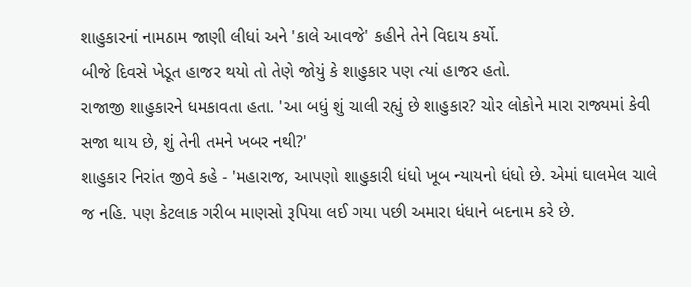શાહુકારનાં નામઠામ જાણી લીધાં અને 'કાલે આવજે' કહીને તેને વિદાય કર્યો.
બીજે દિવસે ખેડૂત હાજર થયો તો તેણે જોયું કે શાહુકાર પણ ત્યાં હાજર હતો.
રાજાજી શાહુકારને ધમકાવતા હતા. 'આ બધું શું ચાલી રહ્યું છે શાહુકાર? ચોર લોકોને મારા રાજ્યમાં કેવી સજા થાય છે, શું તેની તમને ખબર નથી?'
શાહુકાર નિરાંત જીવે કહે - 'મહારાજ, આપણો શાહુકારી ધંધો ખૂબ ન્યાયનો ધંધો છે. એમાં ઘાલમેલ ચાલે જ નહિ. પણ કેટલાક ગરીબ માણસો રૂપિયા લઈ ગયા પછી અમારા ધંધાને બદનામ કરે છે.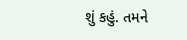શું કહું. તમને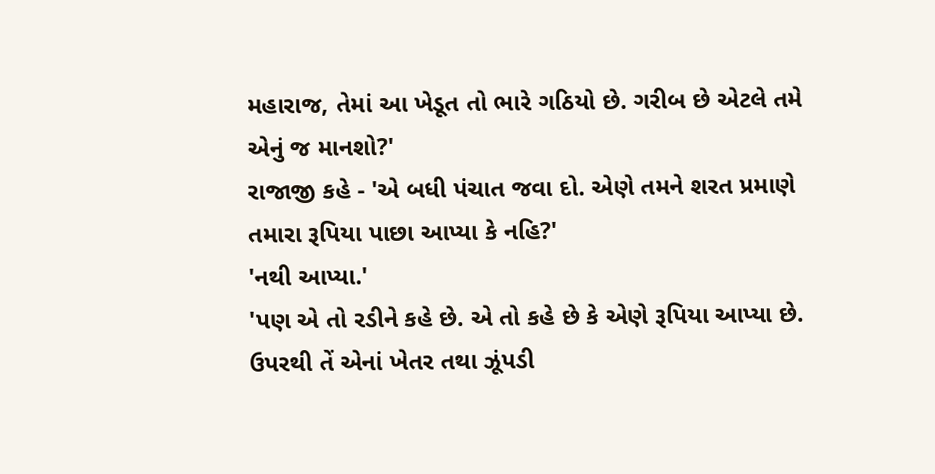મહારાજ, તેમાં આ ખેડૂત તો ભારે ગઠિયો છે. ગરીબ છે એટલે તમે એનું જ માનશો?'
રાજાજી કહે - 'એ બધી પંચાત જવા દો. એણે તમને શરત પ્રમાણે તમારા રૂપિયા પાછા આપ્યા કે નહિ?'
'નથી આપ્યા.'
'પણ એ તો રડીને કહે છે. એ તો કહે છે કે એણે રૂપિયા આપ્યા છે. ઉપરથી તેં એનાં ખેતર તથા ઝૂંપડી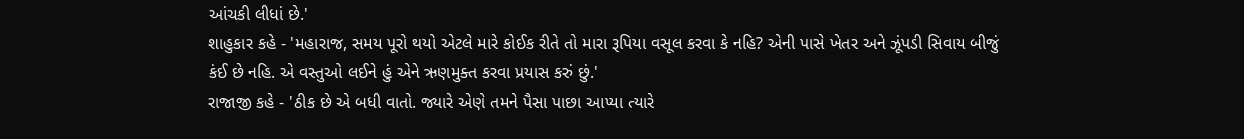આંચકી લીધાં છે.'
શાહુકાર કહે - 'મહારાજ, સમય પૂરો થયો એટલે મારે કોઈક રીતે તો મારા રૂપિયા વસૂલ કરવા કે નહિ? એની પાસે ખેતર અને ઝૂંપડી સિવાય બીજું કંઈ છે નહિ. એ વસ્તુઓ લઈને હું એને ઋણમુક્ત કરવા પ્રયાસ કરું છું.'
રાજાજી કહે - 'ઠીક છે એ બધી વાતો. જ્યારે એણે તમને પૈસા પાછા આપ્યા ત્યારે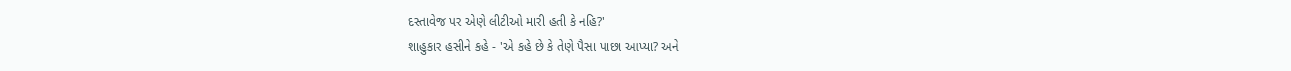દસ્તાવેજ પર એણે લીટીઓ મારી હતી કે નહિ?'
શાહુકાર હસીને કહે - 'એ કહે છે કે તેણે પૈસા પાછા આપ્યા? અને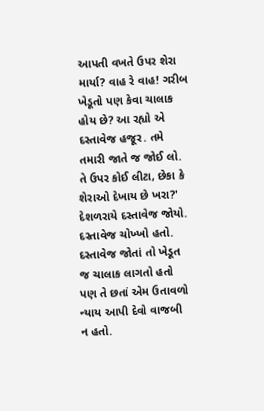આપતી વખતે ઉપર શેરા માર્યા? વાહ રે વાહ! ગરીબ ખેડૂતો પણ કેવા ચાલાક હોય છે? આ રહ્યો એ દસ્તાવેજ હજૂર. તમે તમારી જાતે જ જોઈ લો. તે ઉપર કોઈ લીટા, છેકા કે શેરાઓ દેખાય છે ખરા?'
દેશળરાયે દસ્તાવેજ જોયો. દસ્તાવેજ ચોખ્ખો હતો. દસ્તાવેજ જોતાં તો ખેડૂત જ ચાલાક લાગતો હતો પણ તે છતાં એમ ઉતાવળો ન્યાય આપી દેવો વાજબી ન હતો.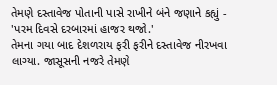તેમણે દસ્તાવેજ પોતાની પાસે રાખીને બંને જણાને કહ્યું - 'પરમ દિવસે દરબારમાં હાજર થજો.'
તેમના ગયા બાદ દેશળરાય ફરી ફરીને દસ્તાવેજ નીરખવા લાગ્યા. જાસૂસની નજરે તેમણે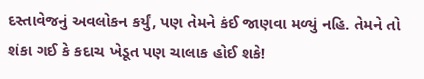દસ્તાવેજનું અવલોકન કર્યું, પણ તેમને કંઈ જાણવા મળ્યું નહિ. તેમને તો શંકા ગઈ કે કદાચ ખેડૂત પણ ચાલાક હોઈ શકે!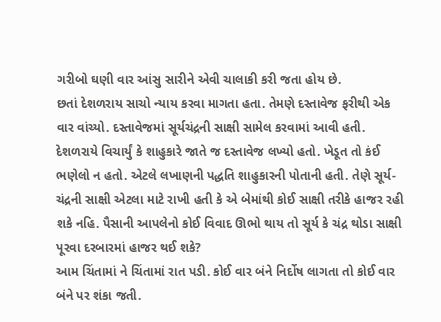ગરીબો ઘણી વાર આંસુ સારીને એવી ચાલાકી કરી જતા હોય છે.
છતાં દેશળરાય સાચો ન્યાય કરવા માગતા હતા. તેમણે દસ્તાવેજ ફરીથી એક વાર વાંચ્યો. દસ્તાવેજમાં સૂર્યચંદ્રની સાક્ષી સામેલ કરવામાં આવી હતી.
દેશળરાયે વિચાર્યું કે શાહુકારે જાતે જ દસ્તાવેજ લખ્યો હતો. ખેડૂત તો કંઈ ભણેલો ન હતો. એટલે લખાણની પદ્ધતિ શાહુકારની પોતાની હતી. તેણે સૂર્ય-ચંદ્રની સાક્ષી એટલા માટે રાખી હતી કે એ બેમાંથી કોઈ સાક્ષી તરીકે હાજર રહી શકે નહિ. પૈસાની આપલેનો કોઈ વિવાદ ઊભો થાય તો સૂર્ય કે ચંદ્ર થોડા સાક્ષી પૂરવા દરબારમાં હાજર થઈ શકે?
આમ ચિંતામાં ને ચિંતામાં રાત પડી. કોઈ વાર બંને નિર્દોષ લાગતા તો કોઈ વાર બંને પર શંકા જતી.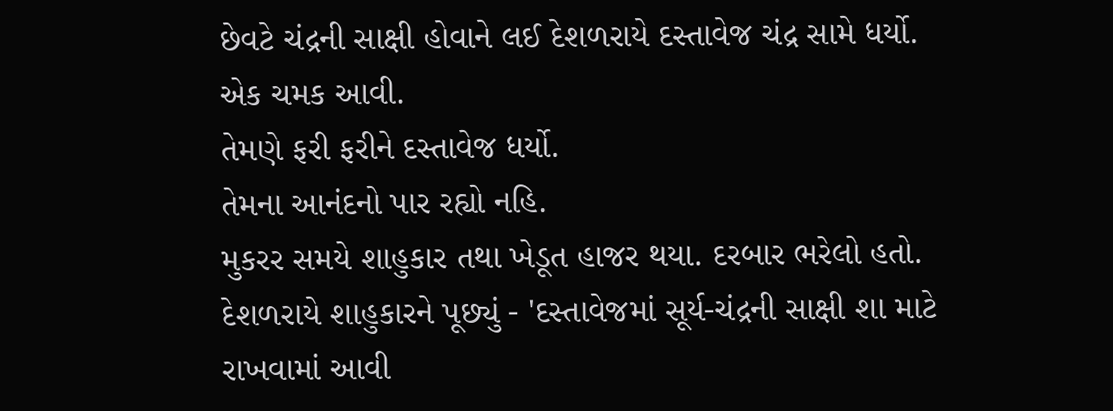છેવટે ચંદ્રની સાક્ષી હોવાને લઈ દેશળરાયે દસ્તાવેજ ચંદ્ર સામે ધર્યો.
એક ચમક આવી.
તેમણે ફરી ફરીને દસ્તાવેજ ધર્યો.
તેમના આનંદનો પાર રહ્યો નહિ.
મુકરર સમયે શાહુકાર તથા ખેડૂત હાજર થયા. દરબાર ભરેલો હતો.
દેશળરાયે શાહુકારને પૂછ્યું - 'દસ્તાવેજમાં સૂર્ય-ચંદ્રની સાક્ષી શા માટે રાખવામાં આવી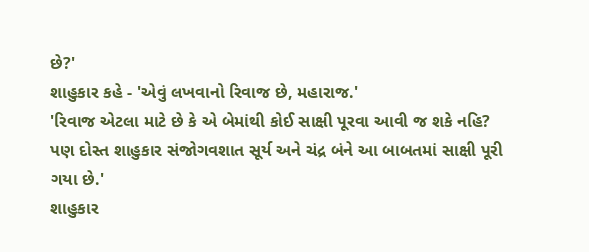છે?'
શાહુકાર કહે - 'એવું લખવાનો રિવાજ છે, મહારાજ.'
'રિવાજ એટલા માટે છે કે એ બેમાંથી કોઈ સાક્ષી પૂરવા આવી જ શકે નહિ? પણ દોસ્ત શાહુકાર સંજોગવશાત સૂર્ય અને ચંદ્ર બંને આ બાબતમાં સાક્ષી પૂરી ગયા છે.'
શાહુકાર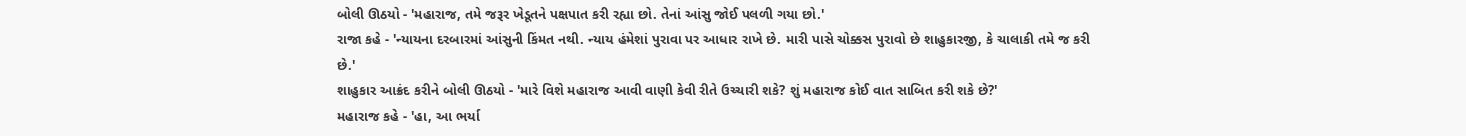બોલી ઊઠયો - 'મહારાજ, તમે જરૂર ખેડૂતને પક્ષપાત કરી રહ્યા છો. તેનાં આંસુ જોઈ પલળી ગયા છો.'
રાજા કહે - 'ન્યાયના દરબારમાં આંસુની કિંમત નથી. ન્યાય હંમેશાં પુરાવા પર આધાર રાખે છે. મારી પાસે ચોક્કસ પુરાવો છે શાહુકારજી, કે ચાલાકી તમે જ કરી છે.'
શાહુકાર આક્રંદ કરીને બોલી ઊઠયો - 'મારે વિશે મહારાજ આવી વાણી કેવી રીતે ઉચ્ચારી શકે? શું મહારાજ કોઈ વાત સાબિત કરી શકે છે?'
મહારાજ કહે - 'હા, આ ભર્યા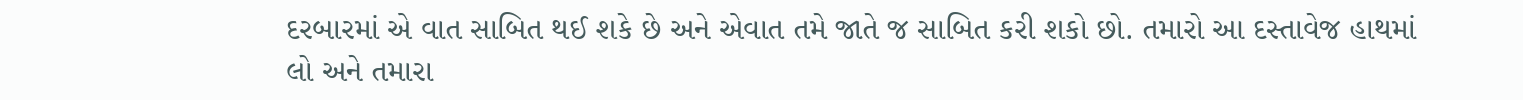દરબારમાં એ વાત સાબિત થઈ શકે છે અને એવાત તમે જાતે જ સાબિત કરી શકો છો. તમારો આ દસ્તાવેજ હાથમાં લો અને તમારા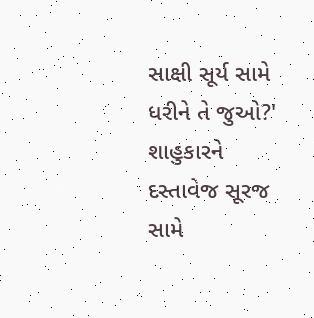સાક્ષી સૂર્ય સામે ધરીને તે જુઓ?'
શાહુકારને દસ્તાવેજ સૂરજ સામે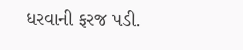ધરવાની ફરજ પડી.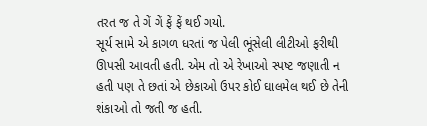તરત જ તે ગેં ગેં ફેં ફેં થઈ ગયો.
સૂર્ય સામે એ કાગળ ધરતાં જ પેલી ભૂંસેલી લીટીઓ ફરીથી ઊપસી આવતી હતી. એમ તો એ રેખાઓ સ્પષ્ટ જણાતી ન હતી પણ તે છતાં એ છેકાઓ ઉપર કોઈ ઘાલમેલ થઈ છે તેની શંકાઓ તો જતી જ હતી.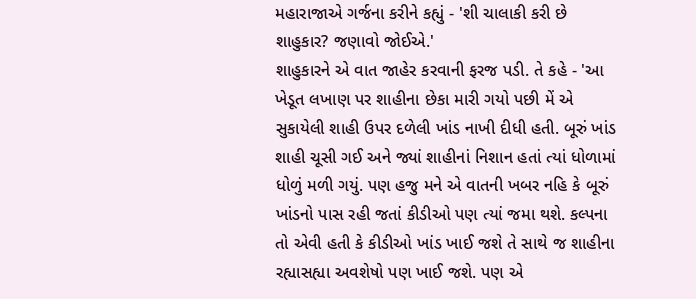મહારાજાએ ગર્જના કરીને કહ્યું - 'શી ચાલાકી કરી છે શાહુકાર? જણાવો જોઈએ.'
શાહુકારને એ વાત જાહેર કરવાની ફરજ પડી. તે કહે - 'આ ખેડૂત લખાણ પર શાહીના છેકા મારી ગયો પછી મેં એ સુકાયેલી શાહી ઉપર દળેલી ખાંડ નાખી દીધી હતી. બૂરું ખાંડ શાહી ચૂસી ગઈ અને જ્યાં શાહીનાં નિશાન હતાં ત્યાં ધોળામાં ધોળું મળી ગયું. પણ હજુ મને એ વાતની ખબર નહિ કે બૂરું ખાંડનો પાસ રહી જતાં કીડીઓ પણ ત્યાં જમા થશે. કલ્પના તો એવી હતી કે કીડીઓ ખાંડ ખાઈ જશે તે સાથે જ શાહીના રહ્યાસહ્યા અવશેષો પણ ખાઈ જશે. પણ એ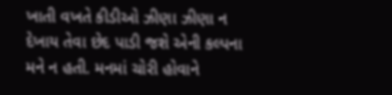ખાતી વખતે કીડીઓ ઝીણા ઝીણા ન દેખાય તેવા છેદ પાડી જશે એની કલ્પના મને ન હતી. મનમાં ચોરી હોવાને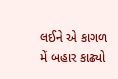લઈને એ કાગળ મેં બહાર કાઢ્યો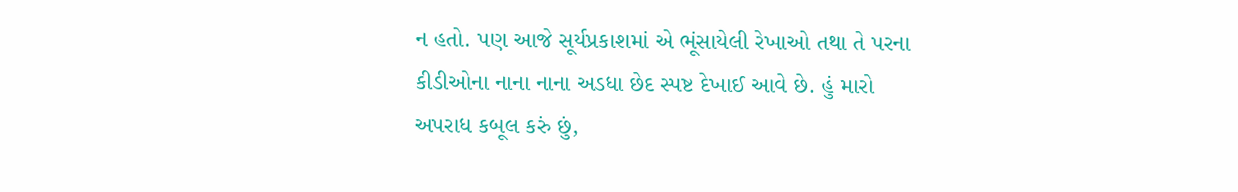ન હતો. પણ આજે સૂર્યપ્રકાશમાં એ ભૂંસાયેલી રેખાઓ તથા તે પરના કીડીઓના નાના નાના અડધા છેદ સ્પષ્ટ દેખાઈ આવે છે. હું મારો અપરાધ કબૂલ કરું છું,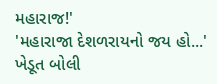મહારાજ!'
'મહારાજા દેશળરાયનો જય હો...' ખેડૂત બોલી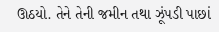ઊઠયો. તેને તેની જમીન તથા ઝૂંપડી પાછાં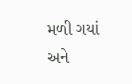મળી ગયાં અને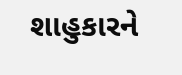શાહુકારને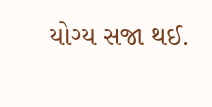યોગ્ય સજા થઈ.